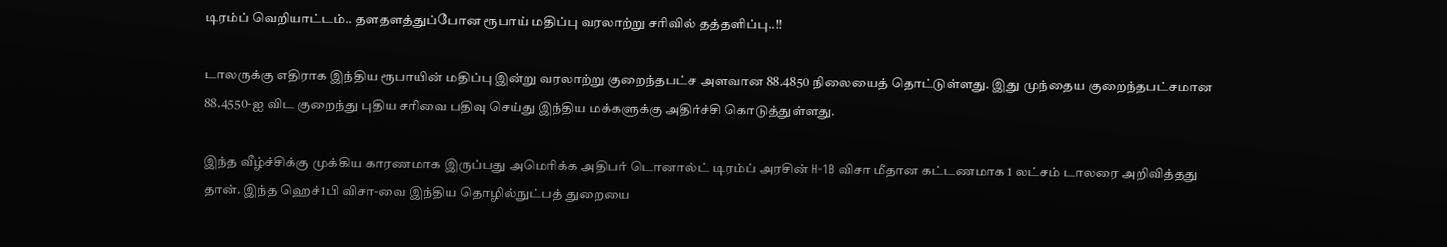டிரம்ப் வெறியாட்டம்.. தளதளத்துப்போன ரூபாய் மதிப்பு வரலாற்று சரிவில் தத்தளிப்பு..!!

டாலருக்கு எதிராக இந்திய ரூபாயின் மதிப்பு இன்று வரலாற்று குறைந்தபட்ச அளவான 88.4850 நிலையைத் தொட்டுள்ளது. இது முந்தைய குறைந்தபட்சமான 88.4550-ஐ விட குறைந்து புதிய சரிவை பதிவு செய்து இந்திய மக்களுக்கு அதிர்ச்சி கொடுத்துள்ளது.

இந்த வீழ்ச்சிக்கு முக்கிய காரணமாக இருப்பது அமெரிக்க அதிபர் டொனால்ட் டிரம்ப் அரசின் H-1B விசா மீதான கட்டணமாக 1 லட்சம் டாலரை அறிவித்தது தான். இந்த ஹெச்1பி விசா-வை இந்திய தொழில்நுட்பத் துறையை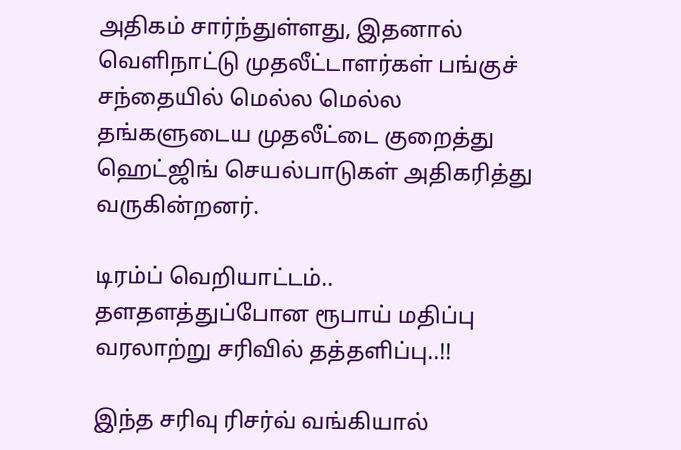அதிகம் சார்ந்துள்ளது, இதனால் வெளிநாட்டு முதலீட்டாளர்கள் பங்குச் சந்தையில் மெல்ல மெல்ல தங்களுடைய முதலீட்டை குறைத்து ஹெட்ஜிங் செயல்பாடுகள் அதிகரித்து வருகின்றனர்.

டிரம்ப் வெறியாட்டம்.. தளதளத்துப்போன ரூபாய் மதிப்பு வரலாற்று சரிவில் தத்தளிப்பு..!!

இந்த சரிவு ரிசர்வ் வங்கியால்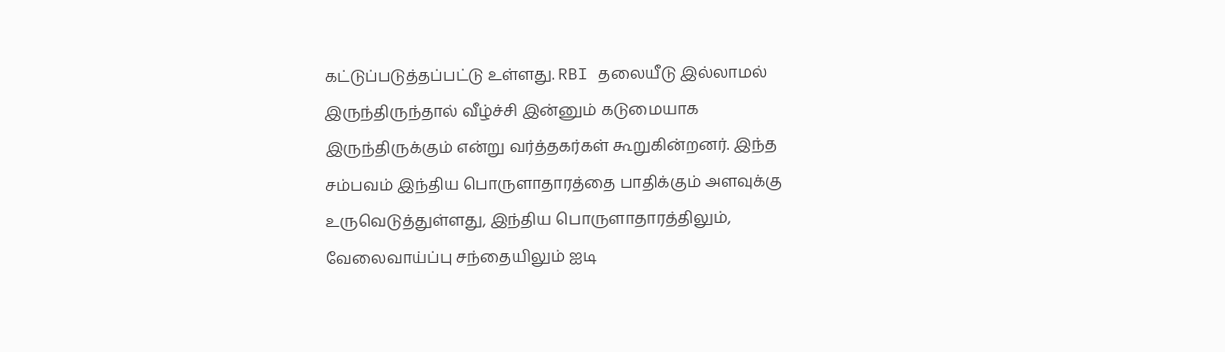கட்டுப்படுத்தப்பட்டு உள்ளது. RBI தலையீடு இல்லாமல் இருந்திருந்தால் வீழ்ச்சி இன்னும் கடுமையாக இருந்திருக்கும் என்று வர்த்தகர்கள் கூறுகின்றனர். இந்த சம்பவம் இந்திய பொருளாதாரத்தை பாதிக்கும் அளவுக்கு உருவெடுத்துள்ளது, இந்திய பொருளாதாரத்திலும், வேலைவாய்ப்பு சந்தையிலும் ஐடி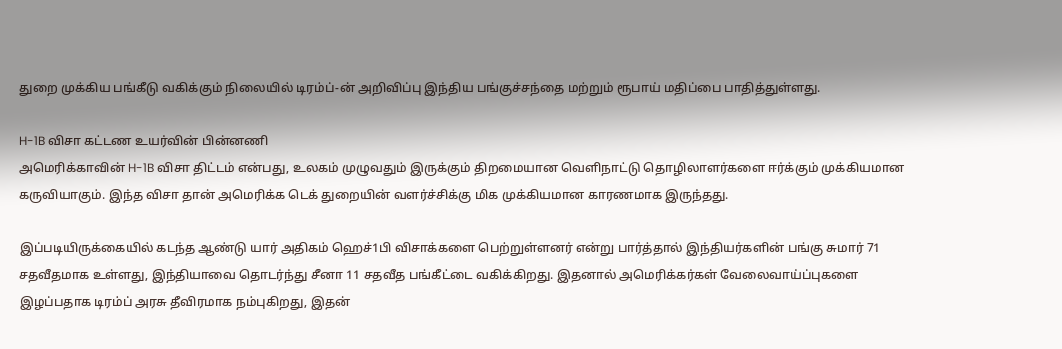துறை முக்கிய பங்கீடு வகிக்கும் நிலையில் டிரம்ப்-ன் அறிவிப்பு இந்திய பங்குச்சந்தை மற்றும் ரூபாய் மதிப்பை பாதித்துள்ளது.

H-1B விசா கட்டண உயர்வின் பின்னணி
அமெரிக்காவின் H-1B விசா திட்டம் என்பது, உலகம் முழுவதும் இருக்கும் திறமையான வெளிநாட்டு தொழிலாளர்களை ஈர்க்கும் முக்கியமான கருவியாகும். இந்த விசா தான் அமெரிக்க டெக் துறையின் வளர்ச்சிக்கு மிக முக்கியமான காரணமாக இருந்தது.

இப்படியிருக்கையில் கடந்த ஆண்டு யார் அதிகம் ஹெச்1பி விசாக்களை பெற்றுள்ளனர் என்று பார்த்தால் இந்தியர்களின் பங்கு சுமார் 71 சதவீதமாக உள்ளது, இந்தியாவை தொடர்ந்து சீனா 11 சதவீத பங்கீட்டை வகிக்கிறது. இதனால் அமெரிக்கர்கள் வேலைவாய்ப்புகளை இழப்பதாக டிரம்ப் அரசு தீவிரமாக நம்புகிறது, இதன்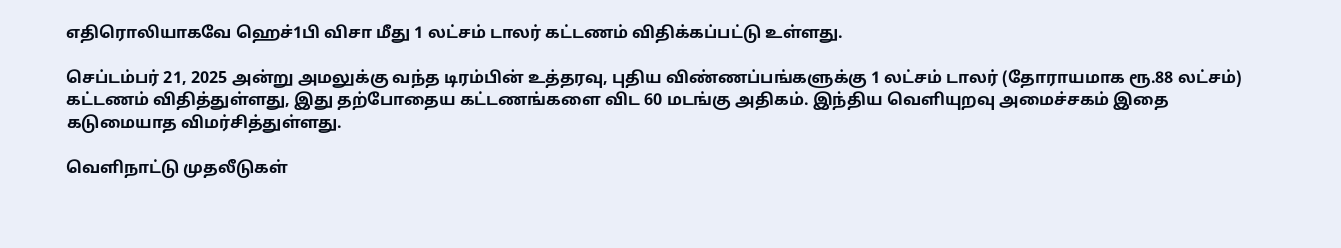எதிரொலியாகவே ஹெச்1பி விசா மீது 1 லட்சம் டாலர் கட்டணம் விதிக்கப்பட்டு உள்ளது.

செப்டம்பர் 21, 2025 அன்று அமலுக்கு வந்த டிரம்பின் உத்தரவு, புதிய விண்ணப்பங்களுக்கு 1 லட்சம் டாலர் (தோராயமாக ரூ.88 லட்சம்) கட்டணம் விதித்துள்ளது, இது தற்போதைய கட்டணங்களை விட 60 மடங்கு அதிகம். இந்திய வெளியுறவு அமைச்சகம் இதை கடுமையாத விமர்சித்துள்ளது.

வெளிநாட்டு முதலீடுகள்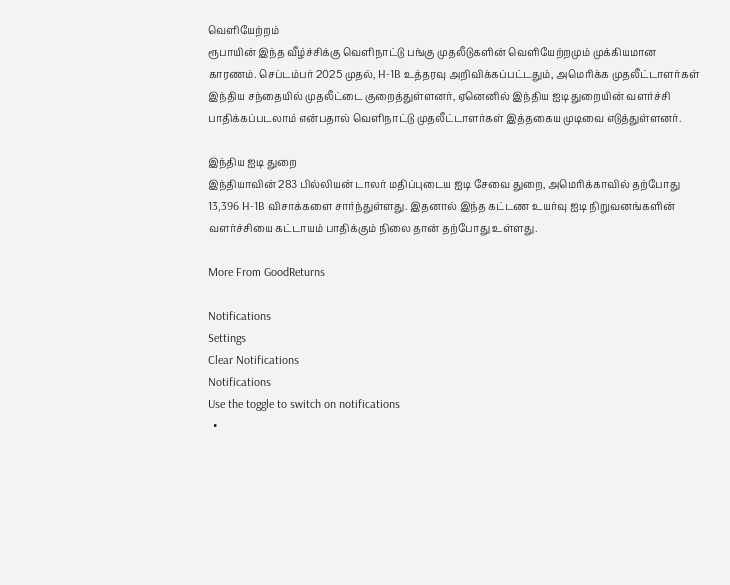வெளியேற்றம்
ரூபாயின் இந்த வீழ்ச்சிக்கு வெளிநாட்டு பங்கு முதலீடுகளின் வெளியேற்றமும் முக்கியமான காரணம். செப்டம்பர் 2025 முதல், H-1B உத்தரவு அறிவிக்கப்பட்டதும், அமெரிக்க முதலீட்டாளர்கள் இந்திய சந்தையில் முதலீட்டை குறைத்துள்ளனர், ஏனெனில் இந்திய ஐடி துறையின் வளர்ச்சி பாதிக்கப்படலாம் என்பதால் வெளிநாட்டு முதலீட்டாளர்கள் இத்தகைய முடிவை எடுத்துள்ளனர்.

இந்திய ஐடி துறை
இந்தியாவின் 283 பில்லியன் டாலர் மதிப்புடைய ஐடி சேவை துறை, அமெரிக்காவில் தற்போது 13,396 H-1B விசாக்களை சார்ந்துள்ளது. இதனால் இந்த கட்டண உயர்வு ஐடி நிறுவனங்களின் வளர்ச்சியை கட்டாயம் பாதிக்கும் நிலை தான் தற்போது உள்ளது.

More From GoodReturns

Notifications
Settings
Clear Notifications
Notifications
Use the toggle to switch on notifications
  •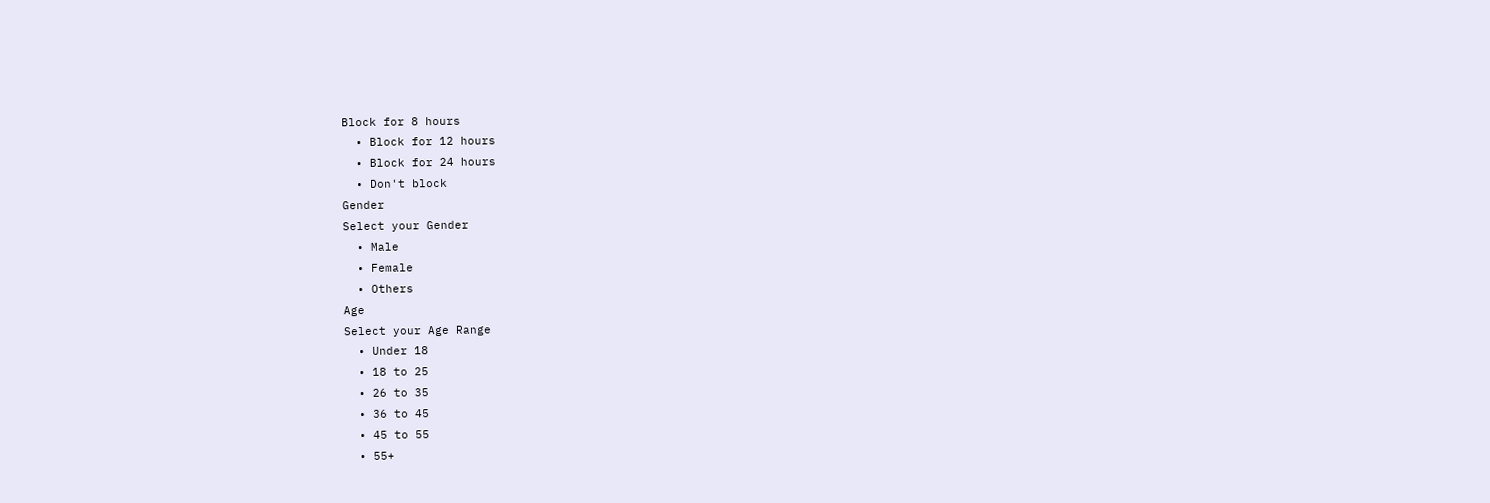Block for 8 hours
  • Block for 12 hours
  • Block for 24 hours
  • Don't block
Gender
Select your Gender
  • Male
  • Female
  • Others
Age
Select your Age Range
  • Under 18
  • 18 to 25
  • 26 to 35
  • 36 to 45
  • 45 to 55
  • 55+